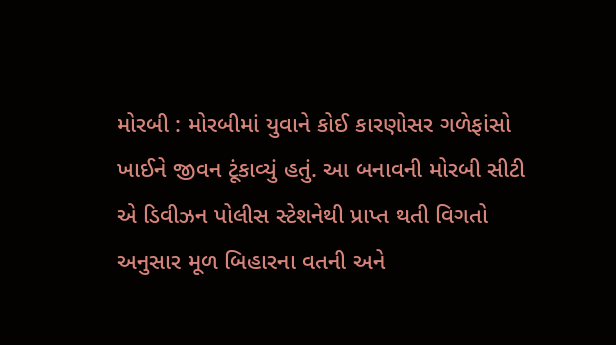મોરબી : મોરબીમાં યુવાને કોઈ કારણોસર ગળેફાંસો ખાઈને જીવન ટૂંકાવ્યું હતું. આ બનાવની મોરબી સીટી એ ડિવીઝન પોલીસ સ્ટેશનેથી પ્રાપ્ત થતી વિગતો અનુસાર મૂળ બિહારના વતની અને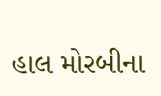હાલ મોરબીના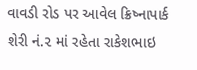વાવડી રોડ પર આવેલ ક્રિષ્નાપાર્ક શેરી નં.૨ માં રહેતા રાકેશભાઇ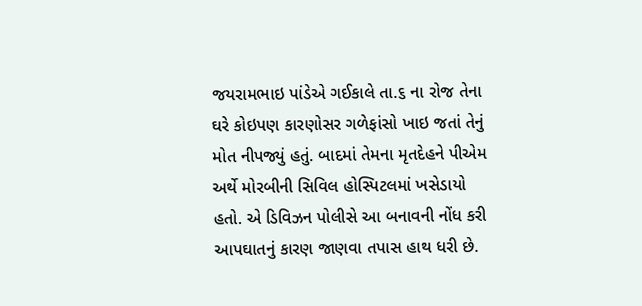જયરામભાઇ પાંડેએ ગઈકાલે તા.૬ ના રોજ તેના ઘરે કોઇપણ કારણોસર ગળેફાંસો ખાઇ જતાં તેનું મોત નીપજ્યું હતું. બાદમાં તેમના મૃતદેહને પીએમ અર્થે મોરબીની સિવિલ હોસ્પિટલમાં ખસેડાયો હતો. એ ડિવિઝન પોલીસે આ બનાવની નોંધ કરી આપઘાતનું કારણ જાણવા તપાસ હાથ ધરી છે.